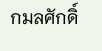กมลศักดิ์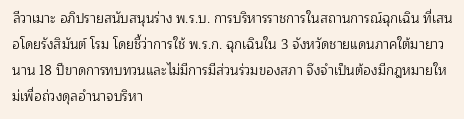ลีวาเมาะ อภิปรายสนับสนุนร่าง พ.ร.บ. การบริหารราชการในสถานการณ์ฉุกเฉิน ที่เสนอโดยรังสิมันต์ โรม โดยชี้ว่าการใช้ พ.ร.ก. ฉุกเฉินใน 3 จังหวัดชายแดนภาคใต้มายาวนาน 18 ปีขาดการทบทวนและไม่มีการมีส่วนร่วมของสภา จึงจำเป็นต้องมีกฎหมายใหม่เพื่อถ่วงดุลอำนาจบริหา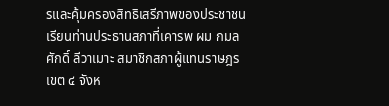รและคุ้มครองสิทธิเสรีภาพของประชาชน
เรียนท่านประธานสภาที่เคารพ ผม กมลศักดิ์ ลีวาเมาะ สมาชิกสภาผู้แทนราษฎร เขต ๔ จังห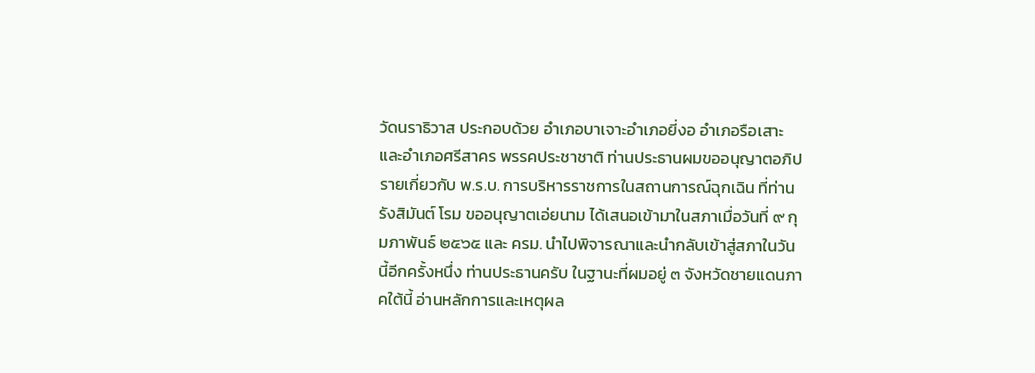วัดนราธิวาส ประกอบด้วย อำเภอบาเจาะอำเภอยี่งอ อำเภอรือเสาะ และอำเภอศรีสาคร พรรคประชาชาติ ท่านประธานผมขออนุญาตอภิปรายเกี่ยวกับ พ.ร.บ. การบริหารราชการในสถานการณ์ฉุกเฉิน ที่ท่านรังสิมันต์ โรม ขออนุญาตเอ่ยนาม ได้เสนอเข้ามาในสภาเมื่อวันที่ ๙ กุมภาพันธ์ ๒๕๖๕ และ ครม. นำไปพิจารณาและนำกลับเข้าสู่สภาในวันนี้อีกครั้งหนึ่ง ท่านประธานครับ ในฐานะที่ผมอยู่ ๓ จังหวัดชายแดนภาคใต้นี้ อ่านหลักการและเหตุผล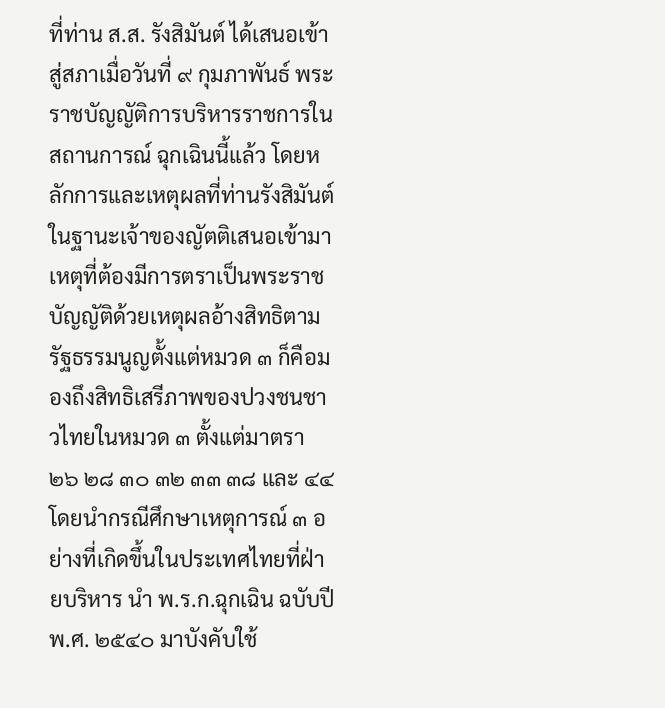ที่ท่าน ส.ส. รังสิมันต์ ได้เสนอเข้าสู่สภาเมื่อวันที่ ๙ กุมภาพันธ์ พระราชบัญญัติการบริหารราชการในสถานการณ์ ฉุกเฉินนี้แล้ว โดยหลักการและเหตุผลที่ท่านรังสิมันต์ในฐานะเจ้าของญัตติเสนอเข้ามา เหตุที่ต้องมีการตราเป็นพระราชบัญญัติด้วยเหตุผลอ้างสิทธิตามรัฐธรรมนูญตั้งแต่หมวด ๓ ก็คือมองถึงสิทธิเสรีภาพของปวงชนชาวไทยในหมวด ๓ ตั้งแต่มาตรา ๒๖ ๒๘ ๓๐ ๓๒ ๓๓ ๓๘ และ ๔๔ โดยนำกรณีศึกษาเหตุการณ์ ๓ อย่างที่เกิดขึ้นในประเทศไทยที่ฝ่ายบริหาร นำ พ.ร.ก.ฉุกเฉิน ฉบับปี พ.ศ. ๒๕๔๐ มาบังคับใช้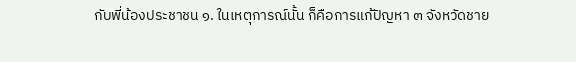กับพี่น้องประชาชน ๑. ในเหตุการณ์นั้น ก็คือการแก้ปัญหา ๓ จังหวัดชาย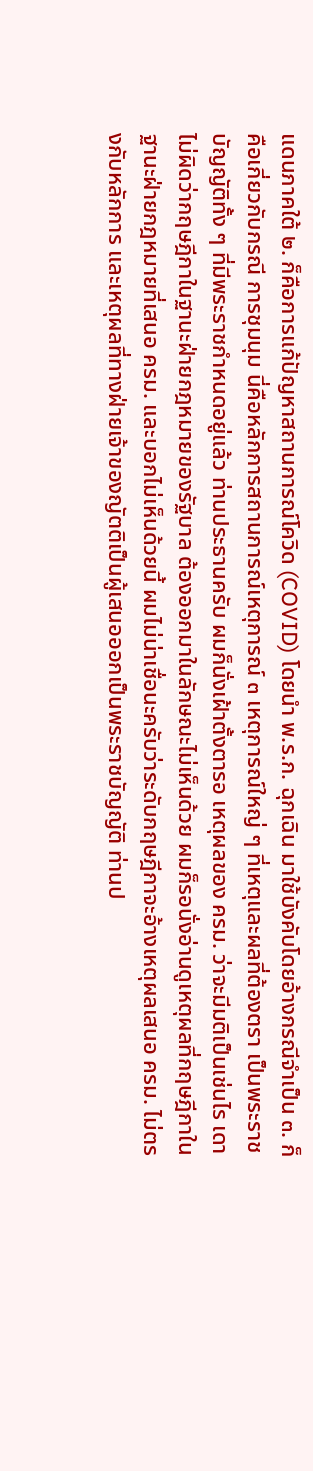แดนภาคใต้ ๒. ก็คือการแก้ปัญหาสถานการณ์โควิด (COVID) โดยนำ พ.ร.ก. ฉุกเฉิน มาใช้บังคับโดยอ้างกรณีจำเป็น ๓. ก็คือเกี่ยวกับกรณี การชุมนุม นี่คือหลักการสถานการณ์เหตุการณ์ ๓ เหตุการณ์ใหญ่ ๆ ที่เหตุและผลที่ต้องตรา เป็นพระราชบัญญัติทั้ง ๆ ที่มีพระราชกำหนดอยู่แล้ว ท่านประธานครับ ผมก็นั่งเฝ้าตั้งตารอ เหตุผลของ ครม. ว่าจะมีมติเป็นเช่นไร เดาไม่ผิดว่ากฤษฎีกาในฐานะฝ่ายกฎหมายของรัฐบาล ต้องออกมาในลักษณะไม่เห็นด้วย ผมก็รอนั่งอ่านดูเหตุผลที่กฤษฎีกาในฐานะฝ่ายกฎหมายที่เสนอ ครม. และบอกไม่เห็นด้วยนี้ ผมไม่น่าเชื่อนะครับว่าระดับกฤษฎีกาจะอ้างเหตุผลเสนอ ครม. ไม่ตรงกับหลักการ และเหตุผลที่ทางฝ่ายเจ้าของญัตติเป็นผู้เสนอออกเป็นพระราชบัญญัติ ท่านป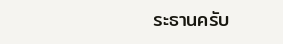ระธานครับ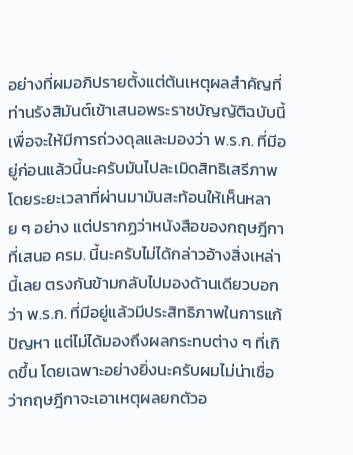อย่างที่ผมอภิปรายตั้งแต่ต้นเหตุผลสำคัญที่ท่านรังสิมันต์เข้าเสนอพระราชบัญญัติฉบับนี้ เพื่อจะให้มีการถ่วงดุลและมองว่า พ.ร.ก. ที่มีอยู่ก่อนแล้วนี้นะครับมันไปละเมิดสิทธิเสรีภาพ โดยระยะเวลาที่ผ่านมามันสะท้อนให้เห็นหลาย ๆ อย่าง แต่ปรากฏว่าหนังสือของกฤษฎีกา ที่เสนอ ครม. นี้นะครับไม่ได้กล่าวอ้างสิ่งเหล่านี้เลย ตรงกันข้ามกลับไปมองด้านเดียวบอกว่า พ.ร.ก. ที่มีอยู่แล้วมีประสิทธิภาพในการแก้ปัญหา แต่ไม่ได้มองถึงผลกระทบต่าง ๆ ที่เกิดขึ้น โดยเฉพาะอย่างยิ่งนะครับผมไม่น่าเชื่อว่ากฤษฎีกาจะเอาเหตุผลยกตัวอ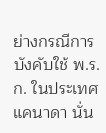ย่างกรณีการบังคับใช้ พ.ร.ก. ในประเทศแคนาดา นั่น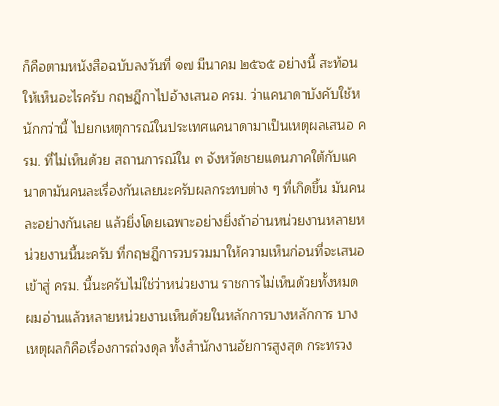ก็คือตามหนังสือฉบับลงวันที่ ๑๗ มีนาคม ๒๕๖๕ อย่างนี้ สะท้อนให้เห็นอะไรครับ กฤษฎีกาไปอ้างเสนอ ครม. ว่าแคนาดาบังคับใช้หนักกว่านี้ ไปยกเหตุการณ์ในประเทศแคนาดามาเป็นเหตุผลเสนอ ครม. ที่ไม่เห็นด้วย สถานการณ์ใน ๓ จังหวัดชายแดนภาคใต้กับแคนาดามันคนละเรื่องกันเลยนะครับผลกระทบต่าง ๆ ที่เกิดขึ้น มันคนละอย่างกันเลย แล้วยิ่งโดยเฉพาะอย่างยิ่งถ้าอ่านหน่วยงานหลายหน่วยงานนี้นะครับ ที่กฤษฎีการวบรวมมาให้ความเห็นก่อนที่จะเสนอเข้าสู่ ครม. นี้นะครับไม่ใช่ว่าหน่วยงาน ราชการไม่เห็นด้วยทั้งหมด ผมอ่านแล้วหลายหน่วยงานเห็นด้วยในหลักการบางหลักการ บางเหตุผลก็คือเรื่องการถ่วงดุล ทั้งสำนักงานอัยการสูงสุด กระทรวง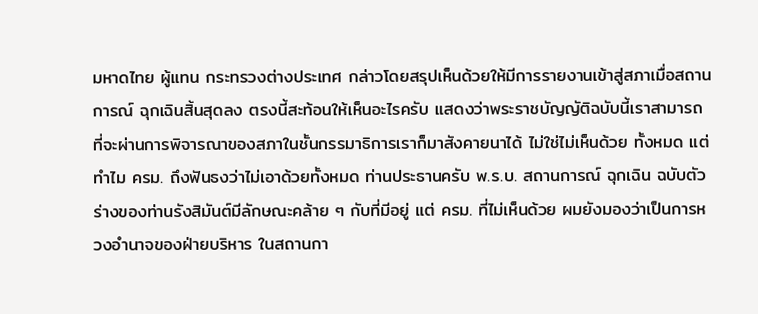มหาดไทย ผู้แทน กระทรวงต่างประเทศ กล่าวโดยสรุปเห็นด้วยให้มีการรายงานเข้าสู่สภาเมื่อสถานการณ์ ฉุกเฉินสิ้นสุดลง ตรงนี้สะท้อนให้เห็นอะไรครับ แสดงว่าพระราชบัญญัติฉบับนี้เราสามารถ ที่จะผ่านการพิจารณาของสภาในชั้นกรรมาธิการเราก็มาสังคายนาได้ ไม่ใช่ไม่เห็นด้วย ทั้งหมด แต่ทำไม ครม. ถึงฟันธงว่าไม่เอาด้วยทั้งหมด ท่านประธานครับ พ.ร.บ. สถานการณ์ ฉุกเฉิน ฉบับตัวร่างของท่านรังสิมันต์มีลักษณะคล้าย ๆ กับที่มีอยู่ แต่ ครม. ที่ไม่เห็นด้วย ผมยังมองว่าเป็นการหวงอำนาจของฝ่ายบริหาร ในสถานกา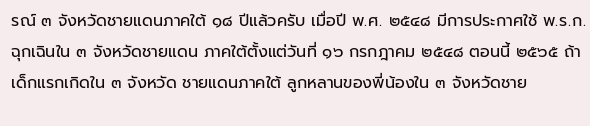รณ์ ๓ จังหวัดชายแดนภาคใต้ ๑๘ ปีแล้วครับ เมื่อปี พ.ศ. ๒๕๔๘ มีการประกาศใช้ พ.ร.ก. ฉุกเฉินใน ๓ จังหวัดชายแดน ภาคใต้ตั้งแต่วันที่ ๑๖ กรกฎาคม ๒๕๔๘ ตอนนี้ ๒๕๖๕ ถ้าเด็กแรกเกิดใน ๓ จังหวัด ชายแดนภาคใต้ ลูกหลานของพี่น้องใน ๓ จังหวัดชาย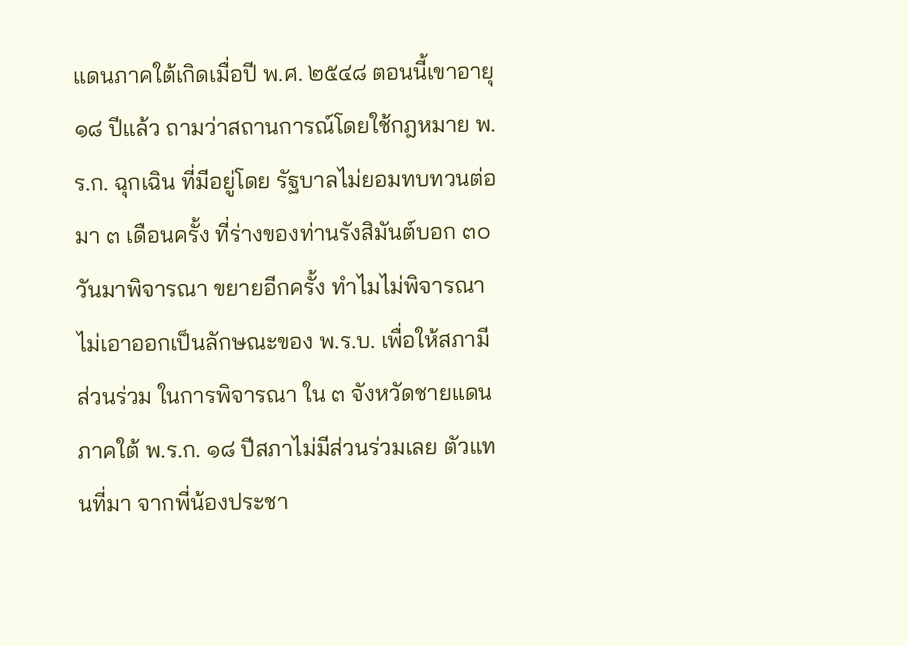แดนภาคใต้เกิดเมื่อปี พ.ศ. ๒๕๔๘ ตอนนี้เขาอายุ ๑๘ ปีแล้ว ถามว่าสถานการณ์โดยใช้กฎหมาย พ.ร.ก. ฉุกเฉิน ที่มีอยู่โดย รัฐบาลไม่ยอมทบทวนต่อมา ๓ เดือนครั้ง ที่ร่างของท่านรังสิมันต์บอก ๓๐ วันมาพิจารณา ขยายอีกครั้ง ทำไมไม่พิจารณาไม่เอาออกเป็นลักษณะของ พ.ร.บ. เพื่อให้สภามีส่วนร่วม ในการพิจารณา ใน ๓ จังหวัดชายแดนภาคใต้ พ.ร.ก. ๑๘ ปีสภาไม่มีส่วนร่วมเลย ตัวแทนที่มา จากพี่น้องประชา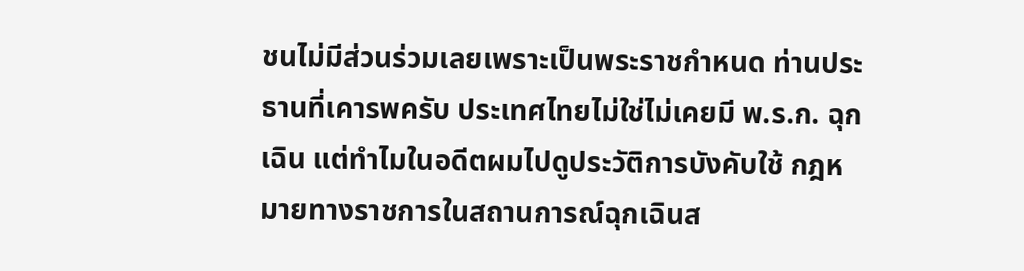ชนไม่มีส่วนร่วมเลยเพราะเป็นพระราชกำหนด ท่านประธานที่เคารพครับ ประเทศไทยไม่ใช่ไม่เคยมี พ.ร.ก. ฉุกเฉิน แต่ทำไมในอดีตผมไปดูประวัติการบังคับใช้ กฎหมายทางราชการในสถานการณ์ฉุกเฉินส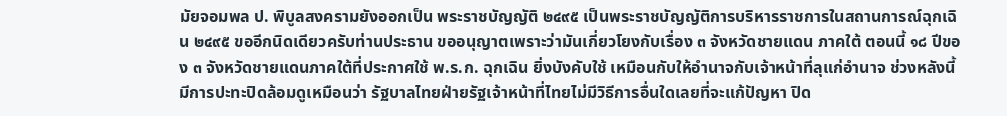มัยจอมพล ป. พิบูลสงครามยังออกเป็น พระราชบัญญัติ ๒๔๙๕ เป็นพระราชบัญญัติการบริหารราชการในสถานการณ์ฉุกเฉิน ๒๔๙๕ ขออีกนิดเดียวครับท่านประธาน ขออนุญาตเพราะว่ามันเกี่ยวโยงกับเรื่อง ๓ จังหวัดชายแดน ภาคใต้ ตอนนี้ ๑๘ ปีของ ๓ จังหวัดชายแดนภาคใต้ที่ประกาศใช้ พ.ร.ก. ฉุกเฉิน ยิ่งบังคับใช้ เหมือนกับให้อำนาจกับเจ้าหน้าที่ลุแก่อำนาจ ช่วงหลังนี้มีการปะทะปิดล้อมดูเหมือนว่า รัฐบาลไทยฝ่ายรัฐเจ้าหน้าที่ไทยไม่มีวิธีการอื่นใดเลยที่จะแก้ปัญหา ปิด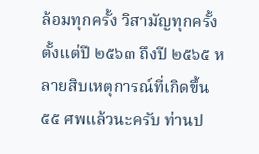ล้อมทุกครั้ง วิสามัญทุกครั้ง ตั้งแต่ปี ๒๕๖๓ ถึงปี ๒๕๖๕ หลายสิบเหตุการณ์ที่เกิดขึ้น ๕๕ ศพแล้วนะครับ ท่านป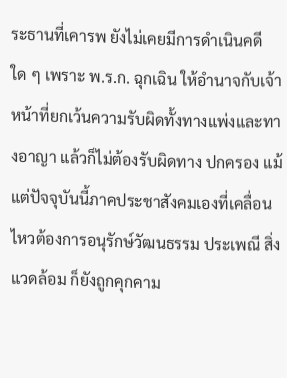ระธานที่เคารพ ยังไม่เคยมีการดำเนินคดีใด ๆ เพราะ พ.ร.ก. ฉุกเฉิน ให้อำนาจกับเจ้าหน้าที่ยกเว้นความรับผิดทั้งทางแพ่งและทางอาญา แล้วก็ไม่ต้องรับผิดทาง ปกครอง แม้แต่ปัจจุบันนี้ภาคประชาสังคมเองที่เคลื่อนไหวต้องการอนุรักษ์วัฒนธรรม ประเพณี สิ่งแวดล้อม ก็ยังถูกคุกคาม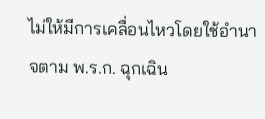ไม่ให้มีการเคลื่อนไหวโดยใช้อำนาจตาม พ.ร.ก. ฉุกเฉิน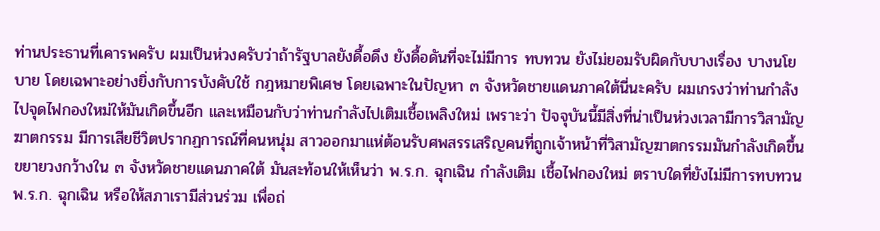ท่านประธานที่เคารพครับ ผมเป็นห่วงครับว่าถ้ารัฐบาลยังดื้อดึง ยังดื้อดันที่จะไม่มีการ ทบทวน ยังไม่ยอมรับผิดกับบางเรื่อง บางนโยบาย โดยเฉพาะอย่างยิ่งกับการบังคับใช้ กฎหมายพิเศษ โดยเฉพาะในปัญหา ๓ จังหวัดชายแดนภาคใต้นี่นะครับ ผมเกรงว่าท่านกำลัง ไปจุดไฟกองใหม่ให้มันเกิดขึ้นอีก และเหมือนกับว่าท่านกำลังไปเติมเชื้อเพลิงใหม่ เพราะว่า ปัจจุบันนี้มีสิ่งที่น่าเป็นห่วงเวลามีการวิสามัญฆาตกรรม มีการเสียชีวิตปรากฏการณ์ที่คนหนุ่ม สาวออกมาแห่ต้อนรับศพสรรเสริญคนที่ถูกเจ้าหน้าที่วิสามัญฆาตกรรมมันกำลังเกิดขึ้น ขยายวงกว้างใน ๓ จังหวัดชายแดนภาคใต้ มันสะท้อนให้เห็นว่า พ.ร.ก. ฉุกเฉิน กำลังเติม เชื้อไฟกองใหม่ ตราบใดที่ยังไม่มีการทบทวน พ.ร.ก. ฉุกเฉิน หรือให้สภาเรามีส่วนร่วม เพื่อถ่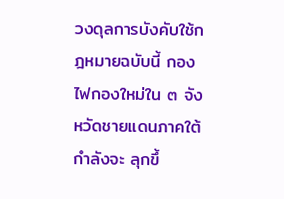วงดุลการบังคับใช้กฎหมายฉบับนี้ กองไฟกองใหม่ใน ๓ จังหวัดชายแดนภาคใต้กำลังจะ ลุกขึ้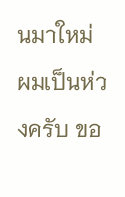นมาใหม่ ผมเป็นห่วงครับ ขอ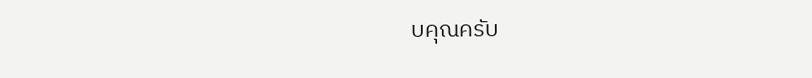บคุณครับ